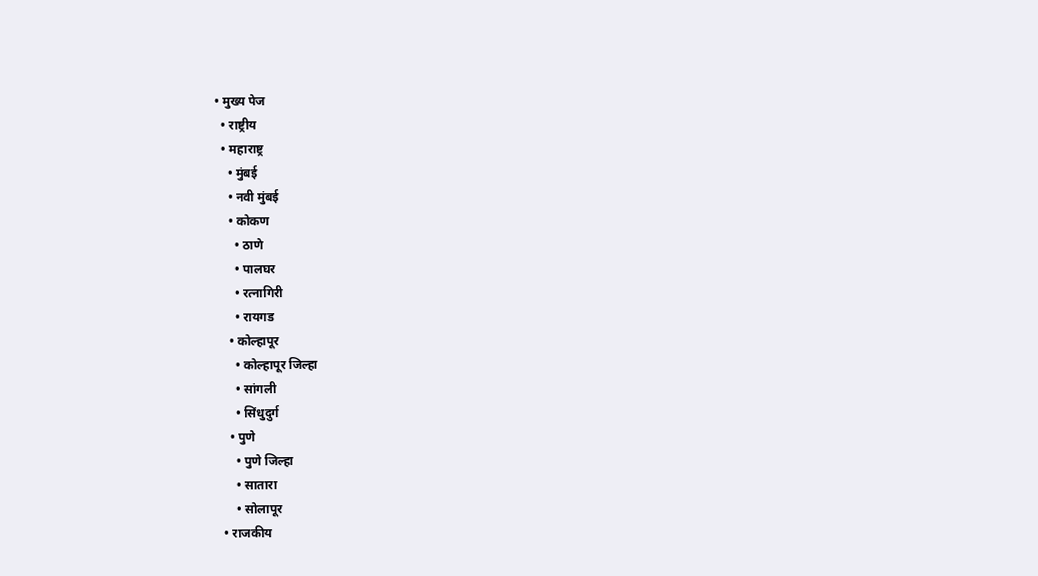• मुख्य पेज
  • राष्ट्रीय
  • महाराष्ट्र
    • मुंबई
    • नवी मुंबई
    • कोकण
      • ठाणे
      • पालघर
      • रत्नागिरी
      • रायगड
    • कोल्हापूर
      • कोल्हापूर जिल्हा
      • सांगली
      • सिंधुदुर्ग
    • पुणे
      • पुणे जिल्हा
      • सातारा
      • सोलापूर
  • राजकीय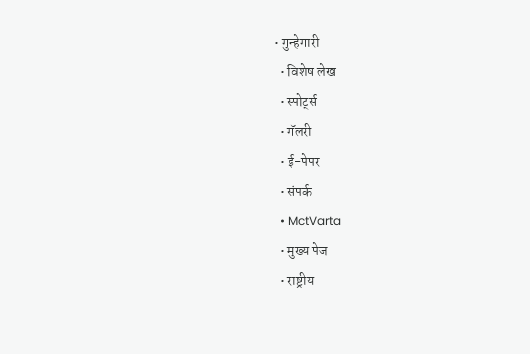• गुन्हेगारी
  • विशेष लेख
  • स्पोर्ट्स
  • गॅलरी
  • ई-पेपर
  • संपर्क
  • MctVarta
  • मुख्य पेज
  • राष्ट्रीय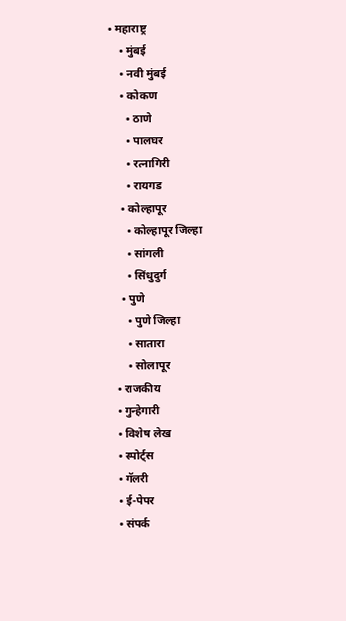• महाराष्ट्र
    • मुंबई
    • नवी मुंबई
    • कोकण
      • ठाणे
      • पालघर
      • रत्नागिरी
      • रायगड
    • कोल्हापूर
      • कोल्हापूर जिल्हा
      • सांगली
      • सिंधुदुर्ग
    • पुणे
      • पुणे जिल्हा
      • सातारा
      • सोलापूर
  • राजकीय
  • गुन्हेगारी
  • विशेष लेख
  • स्पोर्ट्स
  • गॅलरी
  • ई-पेपर
  • संपर्क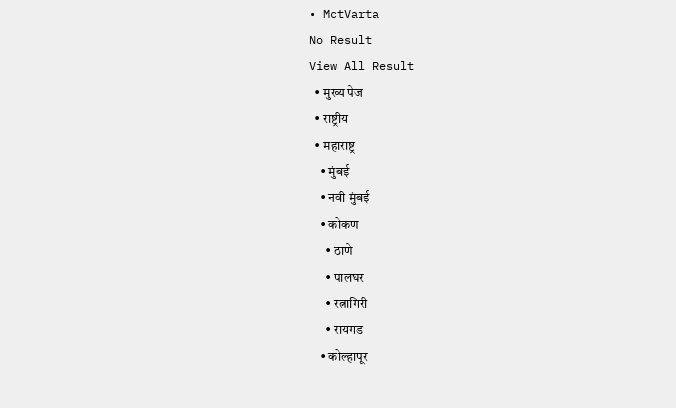• MctVarta
No Result
View All Result
  • मुख्य पेज
  • राष्ट्रीय
  • महाराष्ट्र
    • मुंबई
    • नवी मुंबई
    • कोकण
      • ठाणे
      • पालघर
      • रत्नागिरी
      • रायगड
    • कोल्हापूर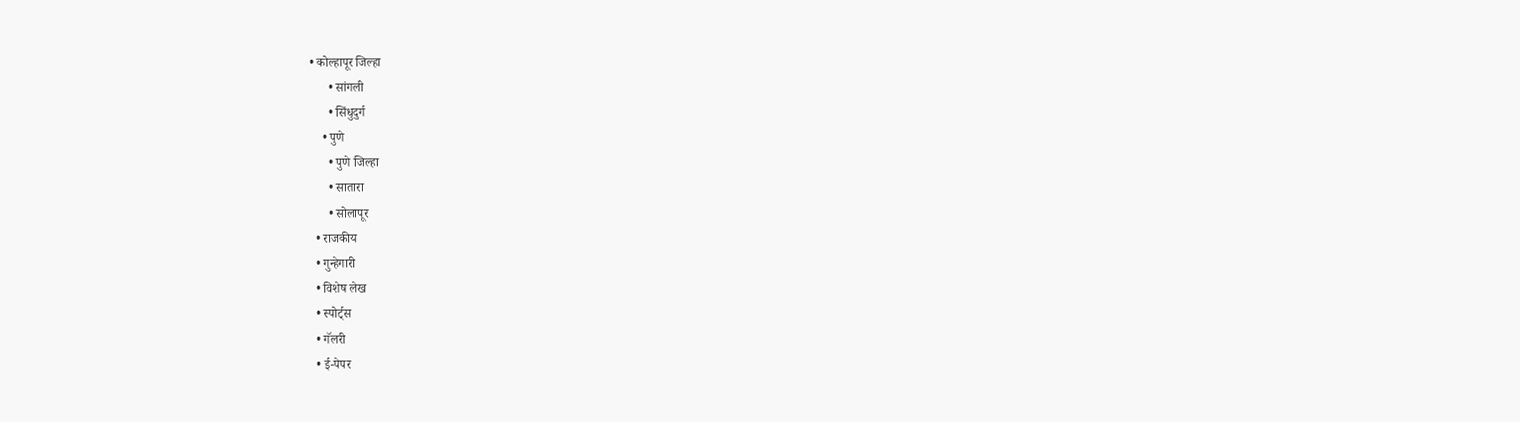• कोल्हापूर जिल्हा
      • सांगली
      • सिंधुदुर्ग
    • पुणे
      • पुणे जिल्हा
      • सातारा
      • सोलापूर
  • राजकीय
  • गुन्हेगारी
  • विशेष लेख
  • स्पोर्ट्स
  • गॅलरी
  • ई-पेपर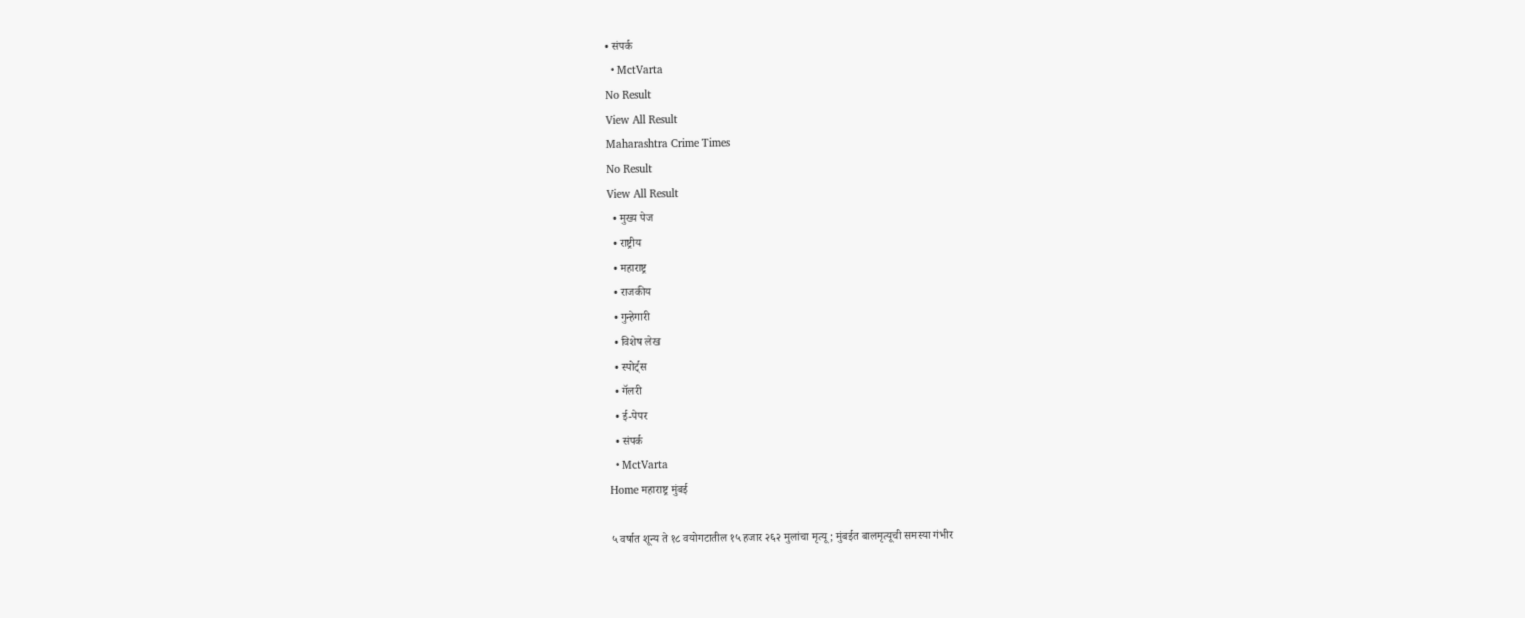• संपर्क
  • MctVarta
No Result
View All Result
Maharashtra Crime Times
No Result
View All Result
  • मुख्य पेज
  • राष्ट्रीय
  • महाराष्ट्र
  • राजकीय
  • गुन्हेगारी
  • विशेष लेख
  • स्पोर्ट्स
  • गॅलरी
  • ई-पेपर
  • संपर्क
  • MctVarta
Home महाराष्ट्र मुंबई

५ वर्षात शून्य ते १८ वयोगटातील १५ हजार २६२ मुलांचा मृत्यू; मुंबईत बालमृत्यूची समस्या गंभीर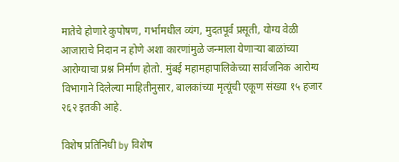मातेचे होणारे कुपोषण, गर्भामधील व्यंग, मुदतपूर्व प्रसूती, योग्य वेळी आजाराचे निदान न होणे अशा कारणांमुळे जन्माला येणाऱ्या बाळांच्या आरोग्याचा प्रश्न निर्माण होतो. मुंबई महामहापालिकेच्या सार्वजनिक आरोग्य विभागाने दिलेल्या माहितीनुसार, बालकांच्या मृत्यूंची एकूण संख्या १५ हजार २६२ इतकी आहे.

विशेष प्रतिनिधी by विशेष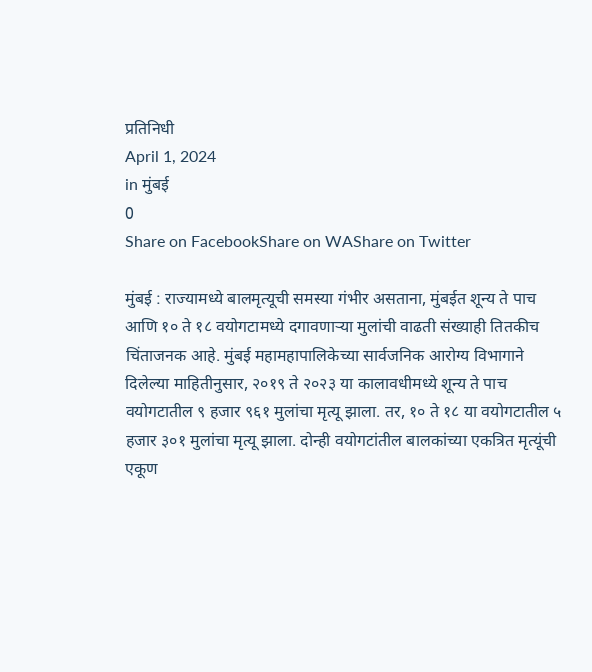प्रतिनिधी
April 1, 2024
in मुंबई
0
Share on FacebookShare on WAShare on Twitter

मुंबई : राज्यामध्ये बालमृत्यूची समस्या गंभीर असताना, मुंबईत शून्य ते पाच आणि १० ते १८ वयोगटामध्ये दगावणाऱ्या मुलांची वाढती संख्याही तितकीच चिंताजनक आहे. मुंबई महामहापालिकेच्या सार्वजनिक आरोग्य विभागाने दिलेल्या माहितीनुसार, २०१९ ते २०२३ या कालावधीमध्ये शून्य ते पाच वयोगटातील ९ हजार ९६१ मुलांचा मृत्यू झाला. तर, १० ते १८ या वयोगटातील ५ हजार ३०१ मुलांचा मृत्यू झाला. दोन्ही वयोगटांतील बालकांच्या एकत्रित मृत्यूंची एकूण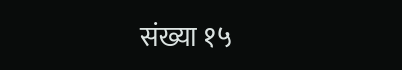संख्या १५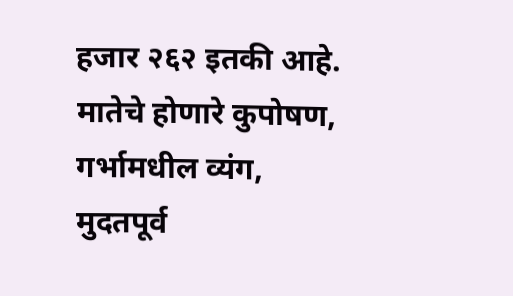हजार २६२ इतकी आहे. मातेचे होणारे कुपोषण, गर्भामधील व्यंग, मुदतपूर्व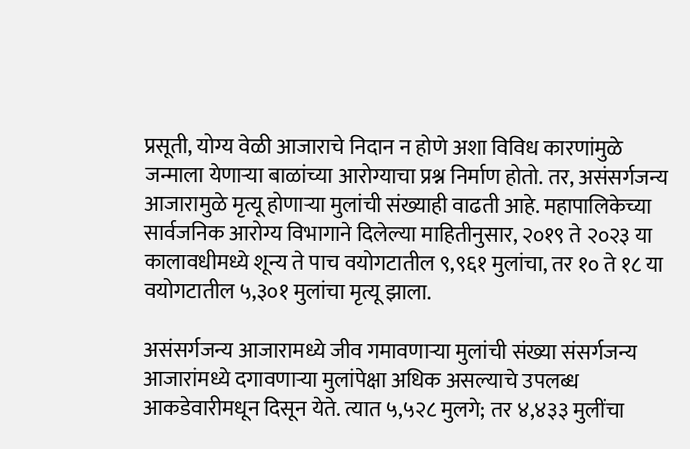प्रसूती, योग्य वेळी आजाराचे निदान न होणे अशा विविध कारणांमुळे जन्माला येणाऱ्या बाळांच्या आरोग्याचा प्रश्न निर्माण होतो. तर, असंसर्गजन्य आजारामुळे मृत्यू होणाऱ्या मुलांची संख्याही वाढती आहे. महापालिकेच्या सार्वजनिक आरोग्य विभागाने दिलेल्या माहितीनुसार, २०१९ ते २०२३ या कालावधीमध्ये शून्य ते पाच वयोगटातील ९,९६१ मुलांचा, तर १० ते १८ या वयोगटातील ५,३०१ मुलांचा मृत्यू झाला.

असंसर्गजन्य आजारामध्ये जीव गमावणाऱ्या मुलांची संख्या संसर्गजन्य आजारांमध्ये दगावणाऱ्या मुलांपेक्षा अधिक असल्याचे उपलब्ध आकडेवारीमधून दिसून येते. त्यात ५,५२८ मुलगे; तर ४,४३३ मुलींचा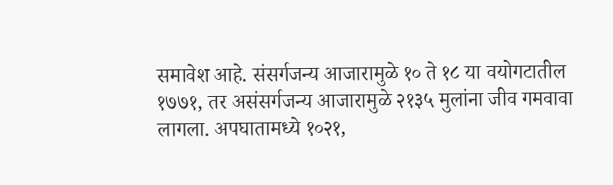समावेश आहे. संसर्गजन्य आजारामुळे १० ते १८ या वयोगटातील १७७१, तर असंसर्गजन्य आजारामुळे २१३५ मुलांना जीव गमवावा लागला. अपघातामध्ये १०२१,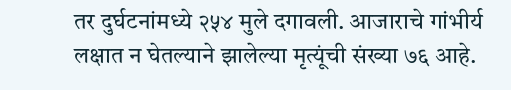तर दुर्घटनांमध्ये २५४ मुले दगावली. आजाराचे गांभीर्य लक्षात न घेतल्याने झालेल्या मृत्यूंची संख्या ७६ आहे.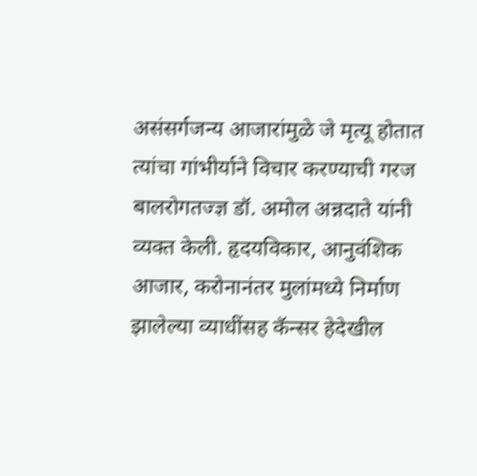असंसर्गजन्य आजारांमुळे जे मृत्यू होतात त्यांचा गांभीर्याने विचार करण्याची गरज बालरोगतज्ज्ञ डॉ. अमोल अन्नदाते यांनी व्यक्त केली. हृदयविकार, आनुवंशिक आजार, करोनानंतर मुलांमध्ये निर्माण झालेल्या व्याधींसह कॅन्सर हेदेखील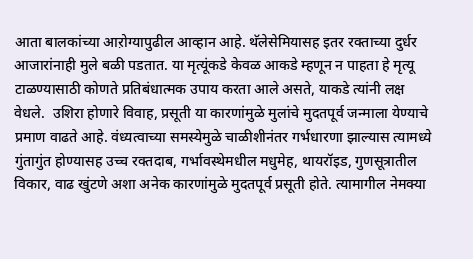आता बालकांच्या आऱोग्यापुढील आव्हान आहे. थॅलेसेमियासह इतर रक्ताच्या दुर्धर आजारांनाही मुले बळी पडतात. या मृत्यूंकडे केवळ आकडे म्हणून न पाहता हे मृत्यू टाळण्यासाठी कोणते प्रतिबंधात्मक उपाय करता आले असते, याकडे त्यांनी लक्ष वेधले.  उशिरा होणारे विवाह, प्रसूती या कारणांमुळे मुलांचे मुदतपूर्व जन्माला येण्याचे प्रमाण वाढते आहे. वंध्यत्वाच्या समस्येमुळे चाळीशीनंतर गर्भधारणा झाल्यास त्यामध्ये गुंतागुंत होण्यासह उच्च रक्तदाब, गर्भावस्थेमधील मधुमेह, थायरॉइड, गुणसूत्रातील विकार, वाढ खुंटणे अशा अनेक कारणांमुळे मुदतपूर्व प्रसूती होते. त्यामागील नेमक्या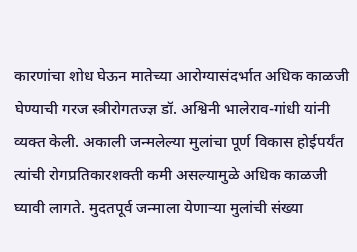कारणांचा शोध घेऊन मातेच्या आरोग्यासंदर्भात अधिक काळजी घेण्याची गरज स्त्रीरोगतज्ज्ञ डॉ. अश्विनी भालेराव-गांधी यांनी व्यक्त केली. अकाली जन्मलेल्या मुलांचा पूर्ण विकास होईपर्यंत त्यांची रोगप्रतिकारशक्ती कमी असल्यामुळे अधिक काळजी घ्यावी लागते. मुदतपूर्व जन्माला येणाऱ्या मुलांची संख्या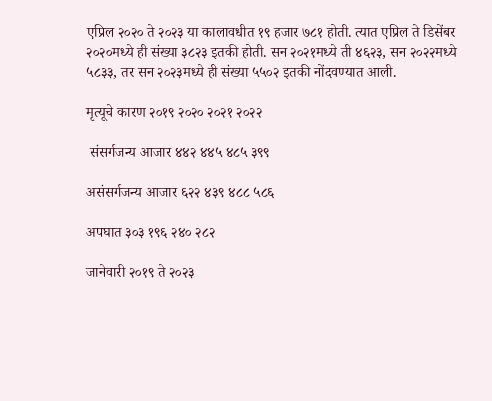एप्रिल २०२० ते २०२३ या कालावधीत १९ हजार ७८१ होती. त्यात एप्रिल ते डिसेंबर २०२०मध्ये ही संख्या ३८२३ इतकी होती. सन २०२१मध्ये ती ४६२३, सन २०२२मध्ये ५८३३, तर सन २०२३मध्ये ही संख्या ५५०२ इतकी नोंदवण्यात आली.

मृत्यूचे कारण २०१९ २०२० २०२१ २०२२

 संसर्गजन्य आजार ४४२ ४४५ ४८५ ३९९

असंसर्गजन्य आजार ६२२ ४३९ ४८८ ५८६

अपघात ३०३ १९६ २४० २८२

जानेवारी २०१९ ते २०२३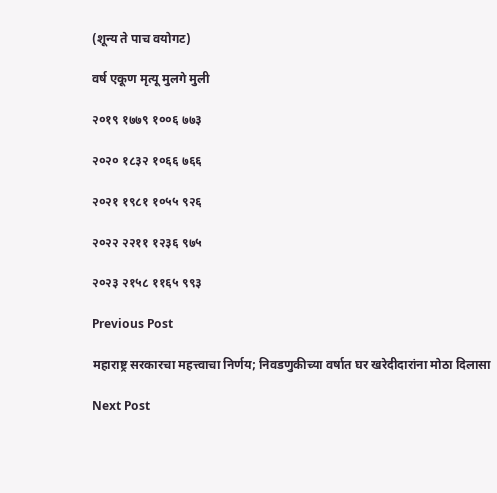(शून्य ते पाच वयोगट)

वर्ष एकूण मृत्यू मुलगे मुली

२०१९ १७७९ १००६ ७७३

२०२० १८३२ १०६६ ७६६

२०२१ १९८१ १०५५ ९२६

२०२२ २२११ १२३६ ९७५

२०२३ २१५८ ११६५ ९९३

Previous Post

महाराष्ट्र सरकारचा महत्त्वाचा निर्णय; निवडणुकीच्या वर्षात घर खरेदीदारांना मोठा दिलासा

Next Post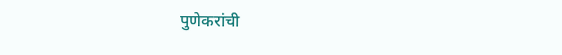पुणेकरांची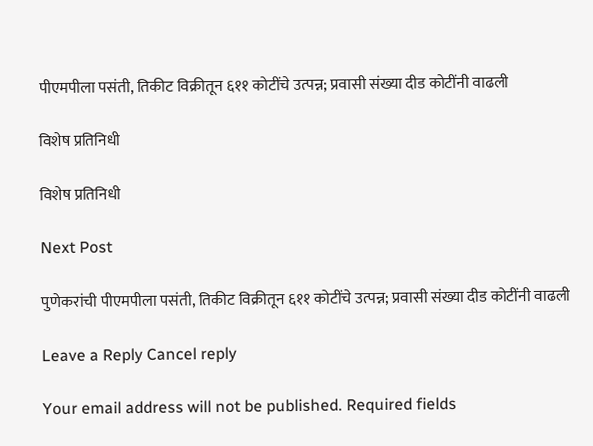पीएमपीला पसंती, तिकीट विक्रीतून ६११ कोटींचे उत्पन्न; प्रवासी संख्या दीड कोटींनी वाढली

विशेष प्रतिनिधी

विशेष प्रतिनिधी

Next Post

पुणेकरांची पीएमपीला पसंती, तिकीट विक्रीतून ६११ कोटींचे उत्पन्न; प्रवासी संख्या दीड कोटींनी वाढली

Leave a Reply Cancel reply

Your email address will not be published. Required fields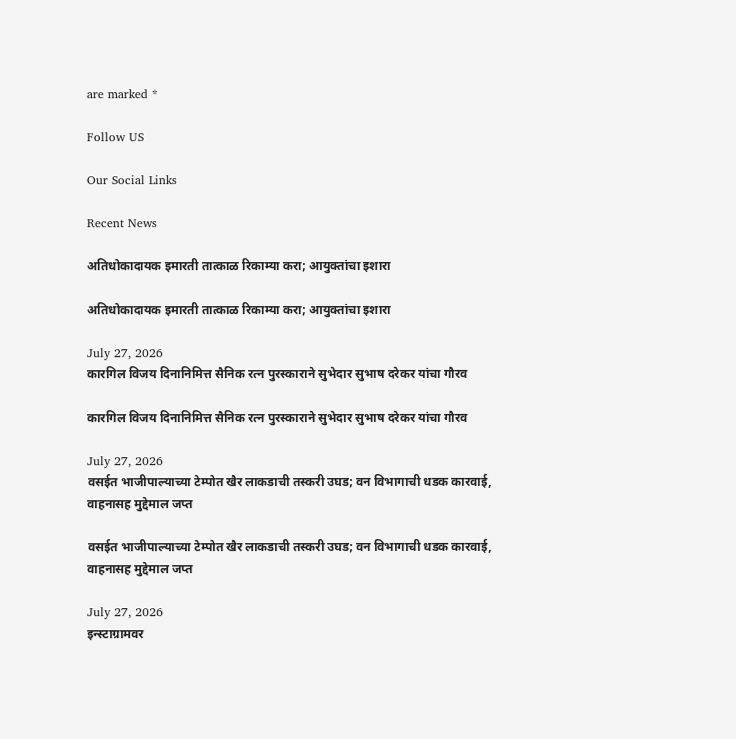are marked *

Follow US

Our Social Links

Recent News

अतिधोकादायक इमारती तात्काळ रिकाम्या करा; आयुक्तांचा इशारा

अतिधोकादायक इमारती तात्काळ रिकाम्या करा; आयुक्तांचा इशारा

July 27, 2026
कारगिल विजय दिनानिमित्त सैनिक रत्न पुरस्काराने सुभेदार सुभाष दरेकर यांचा गौरव

कारगिल विजय दिनानिमित्त सैनिक रत्न पुरस्काराने सुभेदार सुभाष दरेकर यांचा गौरव

July 27, 2026
वसईत भाजीपाल्याच्या टेम्पोत खैर लाकडाची तस्करी उघड; वन विभागाची धडक कारवाई, वाहनासह मुद्देमाल जप्त

वसईत भाजीपाल्याच्या टेम्पोत खैर लाकडाची तस्करी उघड; वन विभागाची धडक कारवाई, वाहनासह मुद्देमाल जप्त

July 27, 2026
इन्स्टाग्रामवर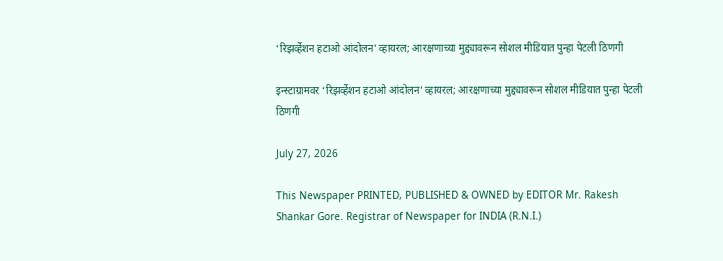‘रिझर्व्हेशन हटाओ आंदोलन’ व्हायरल; आरक्षणाच्या मुद्द्यावरून सोशल मीडियात पुन्हा पेटली ठिणगी

इन्स्टाग्रामवर ‘रिझर्व्हेशन हटाओ आंदोलन’ व्हायरल; आरक्षणाच्या मुद्द्यावरून सोशल मीडियात पुन्हा पेटली ठिणगी

July 27, 2026

This Newspaper PRINTED, PUBLISHED & OWNED by EDITOR Mr. Rakesh Shankar Gore. Registrar of Newspaper for INDIA (R.N.I.)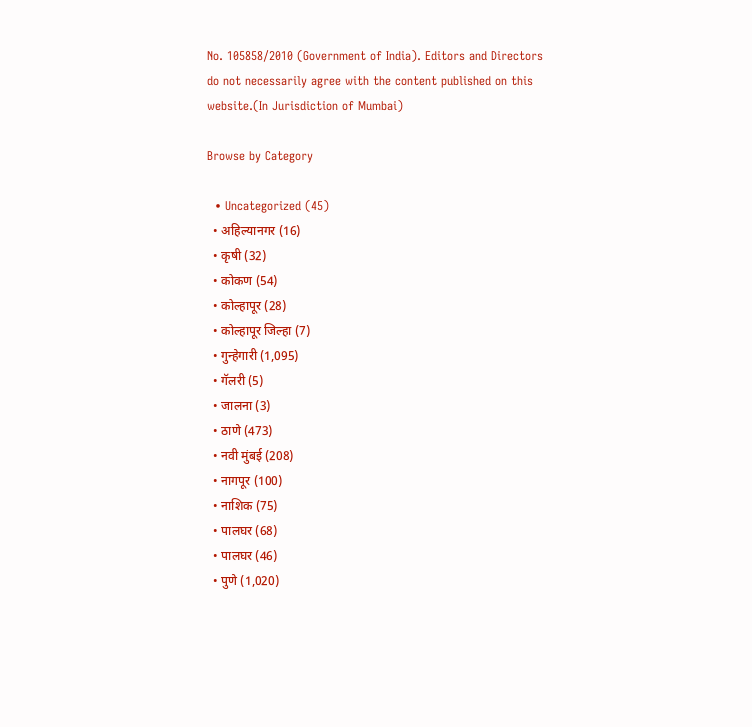No. 105858/2010 (Government of India). Editors and Directors do not necessarily agree with the content published on this website.(In Jurisdiction of Mumbai)

Browse by Category

  • Uncategorized (45)
  • अहिल्यानगर (16)
  • कृषी (32)
  • कोकण (54)
  • कोल्हापूर (28)
  • कोल्हापूर जिल्हा (7)
  • गुन्हेगारी (1,095)
  • गॅलरी (5)
  • जालना (3)
  • ठाणे (473)
  • नवी मुंबई (208)
  • नागपूर (100)
  • नाशिक (75)
  • पालघर (68)
  • पालघर (46)
  • पुणे (1,020)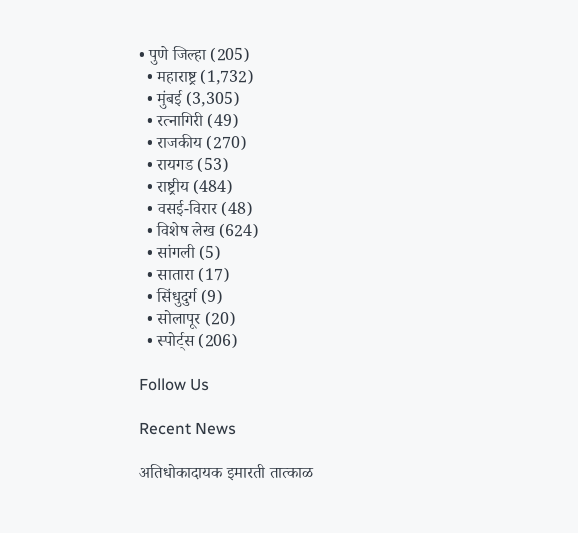• पुणे जिल्हा (205)
  • महाराष्ट्र (1,732)
  • मुंबई (3,305)
  • रत्नागिरी (49)
  • राजकीय (270)
  • रायगड (53)
  • राष्ट्रीय (484)
  • वसई-विरार (48)
  • विशेष लेख (624)
  • सांगली (5)
  • सातारा (17)
  • सिंधुदुर्ग (9)
  • सोलापूर (20)
  • स्पोर्ट्स (206)

Follow Us

Recent News

अतिधोकादायक इमारती तात्काळ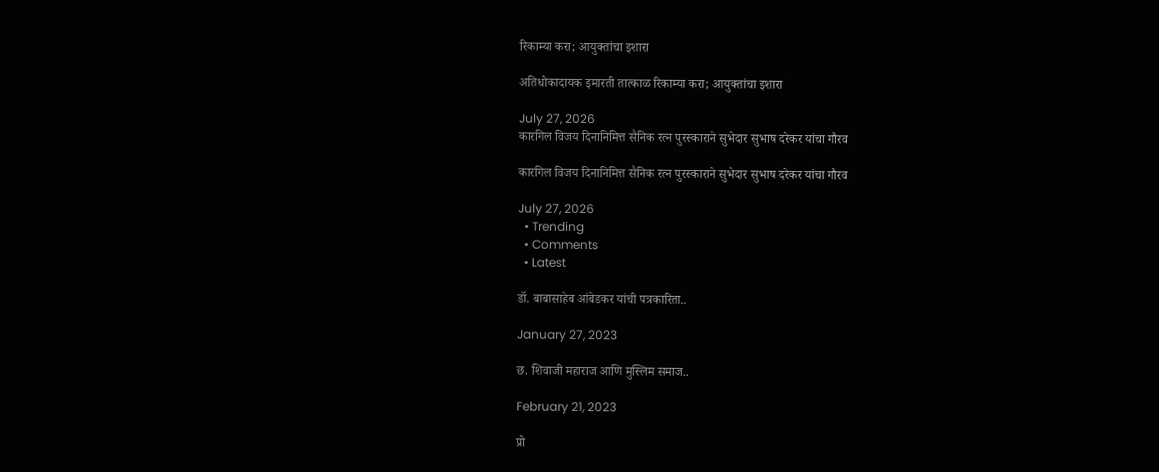रिकाम्या करा; आयुक्तांचा इशारा

अतिधोकादायक इमारती तात्काळ रिकाम्या करा; आयुक्तांचा इशारा

July 27, 2026
कारगिल विजय दिनानिमित्त सैनिक रत्न पुरस्काराने सुभेदार सुभाष दरेकर यांचा गौरव

कारगिल विजय दिनानिमित्त सैनिक रत्न पुरस्काराने सुभेदार सुभाष दरेकर यांचा गौरव

July 27, 2026
  • Trending
  • Comments
  • Latest

डॉ. बाबासाहेब आंबेडकर यांची पत्रकारिता..

January 27, 2023

छ. शिवाजी महाराज आणि मुस्लिम समाज..

February 21, 2023

प्रो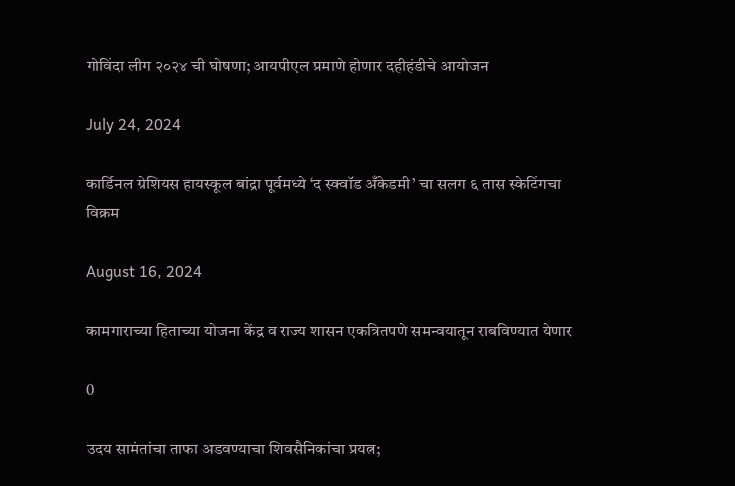गोविंदा लीग २०२४ ची घोषणा; आयपीएल प्रमाणे होणार दहीहंडीचे आयोजन

July 24, 2024

कार्डिनल ग्रेशियस हायस्कूल बांद्रा पूर्वमध्ये ‘द स्क्वॉड अँकेडमी’ चा सलग ६ तास स्केटिंगचा विक्रम

August 16, 2024

कामगाराच्या हिताच्या योजना केंद्र व राज्य शासन एकत्रितपणे समन्वयातून राबविण्यात येणार

0

उदय सामंतांचा ताफा अडवण्याचा शिवसैनिकांचा प्रयत्न;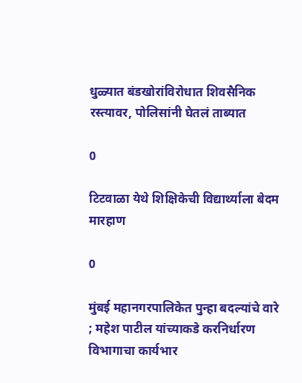धुळ्यात बंडखोरांविरोधात शिवसैनिक रस्त्यावर, पोलिसांनी घेतलं ताब्यात

0

टिटवाळा येथे शिक्षिकेची विद्यार्थ्याला बेदम मारहाण

0

मुंबई महानगरपालिकेत पुन्हा बदल्यांचे वारे ; महेश पाटील यांच्याकडे करनिर्धारण विभागाचा कार्यभार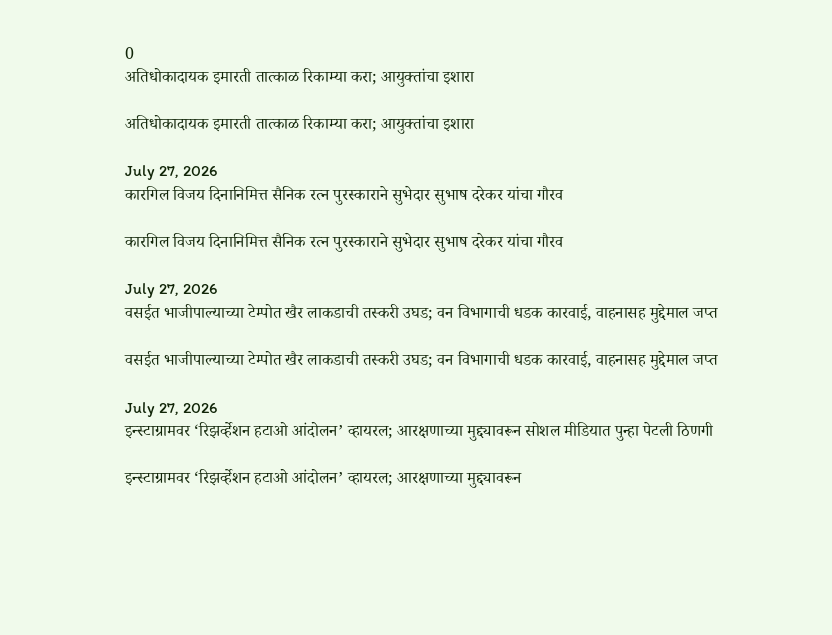0
अतिधोकादायक इमारती तात्काळ रिकाम्या करा; आयुक्तांचा इशारा

अतिधोकादायक इमारती तात्काळ रिकाम्या करा; आयुक्तांचा इशारा

July 27, 2026
कारगिल विजय दिनानिमित्त सैनिक रत्न पुरस्काराने सुभेदार सुभाष दरेकर यांचा गौरव

कारगिल विजय दिनानिमित्त सैनिक रत्न पुरस्काराने सुभेदार सुभाष दरेकर यांचा गौरव

July 27, 2026
वसईत भाजीपाल्याच्या टेम्पोत खैर लाकडाची तस्करी उघड; वन विभागाची धडक कारवाई, वाहनासह मुद्देमाल जप्त

वसईत भाजीपाल्याच्या टेम्पोत खैर लाकडाची तस्करी उघड; वन विभागाची धडक कारवाई, वाहनासह मुद्देमाल जप्त

July 27, 2026
इन्स्टाग्रामवर ‘रिझर्व्हेशन हटाओ आंदोलन’ व्हायरल; आरक्षणाच्या मुद्द्यावरून सोशल मीडियात पुन्हा पेटली ठिणगी

इन्स्टाग्रामवर ‘रिझर्व्हेशन हटाओ आंदोलन’ व्हायरल; आरक्षणाच्या मुद्द्यावरून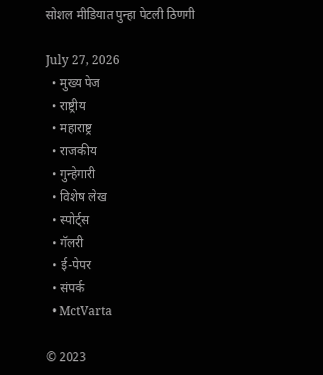सोशल मीडियात पुन्हा पेटली ठिणगी

July 27, 2026
  • मुख्य पेज
  • राष्ट्रीय
  • महाराष्ट्र
  • राजकीय
  • गुन्हेगारी
  • विशेष लेख
  • स्पोर्ट्स
  • गॅलरी
  • ई-पेपर
  • संपर्क
  • MctVarta

© 2023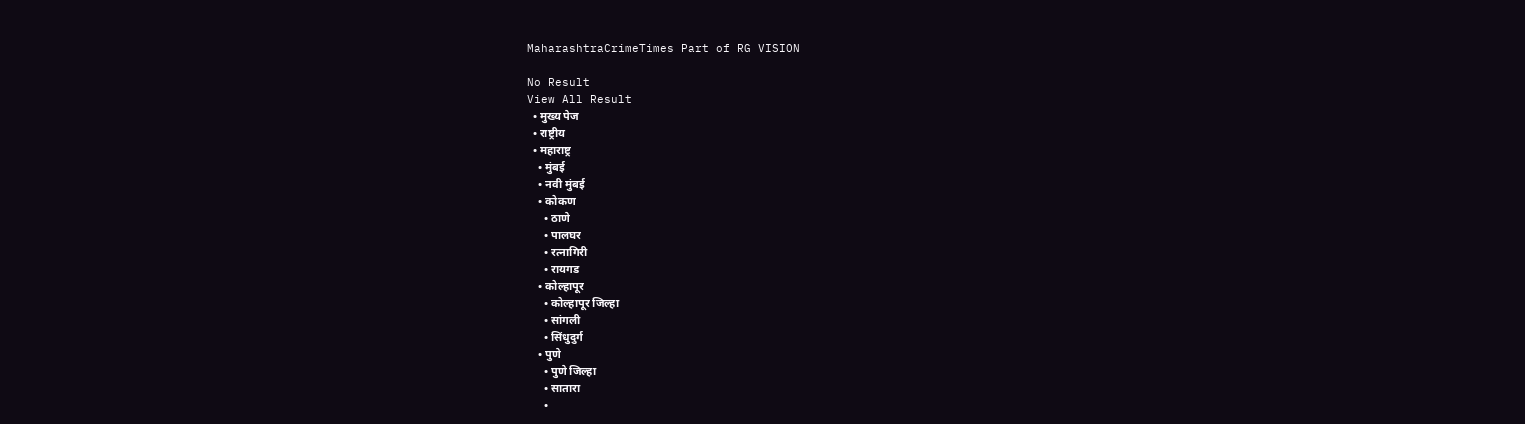MaharashtraCrimeTimes Part of RG VISION

No Result
View All Result
  • मुख्य पेज
  • राष्ट्रीय
  • महाराष्ट्र
    • मुंबई
    • नवी मुंबई
    • कोकण
      • ठाणे
      • पालघर
      • रत्नागिरी
      • रायगड
    • कोल्हापूर
      • कोल्हापूर जिल्हा
      • सांगली
      • सिंधुदुर्ग
    • पुणे
      • पुणे जिल्हा
      • सातारा
      •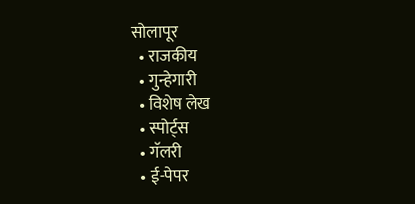सोलापूर
  • राजकीय
  • गुन्हेगारी
  • विशेष लेख
  • स्पोर्ट्स
  • गॅलरी
  • ई-पेपर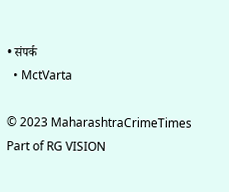• संपर्क
  • MctVarta

© 2023 MaharashtraCrimeTimes Part of RG VISION